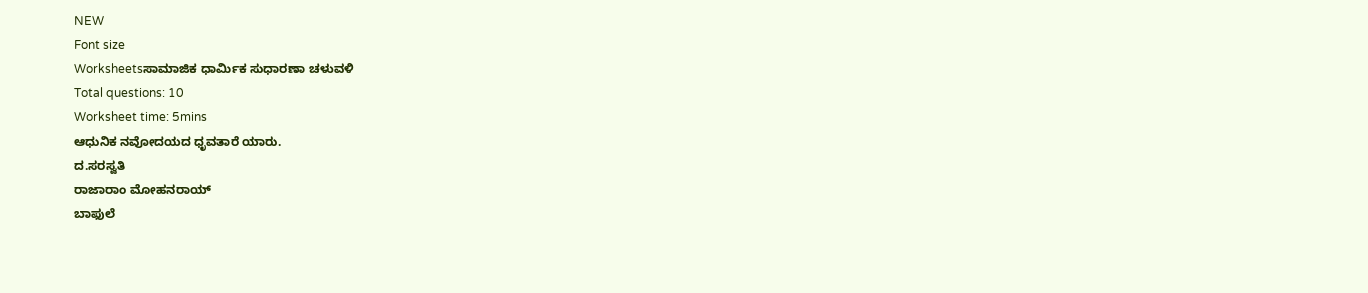NEW
Font size
Worksheetsಸಾಮಾಜಿಕ ಧಾರ್ಮಿಕ ಸುಧಾರಣಾ ಚಳುವಳಿ
Total questions: 10
Worksheet time: 5mins
ಆಧುನಿಕ ನವೋದಯದ ಧೃವತಾರೆ ಯಾರು.
ದ.ಸರಸ್ವತಿ
ರಾಜಾರಾಂ ಮೋಹನರಾಯ್
ಬಾಫುಲೆ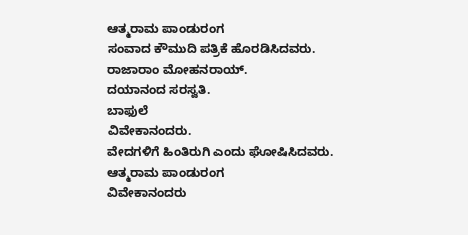ಆತ್ಮರಾಮ ಪಾಂಡುರಂಗ
ಸಂವಾದ ಕೌಮುದಿ ಪತ್ರಿಕೆ ಹೊರಡಿಸಿದವರು.
ರಾಜಾರಾಂ ಮೋಹನರಾಯ್.
ದಯಾನಂದ ಸರಸ್ವತಿ.
ಬಾಫುಲೆ
ವಿವೇಕಾನಂದರು.
ವೇದಗಳಿಗೆ ಹಿಂತಿರುಗಿ ಎಂದು ಘೋಷಿಸಿದವರು.
ಆತ್ಮರಾಮ ಪಾಂಡುರಂಗ
ವಿವೇಕಾನಂದರು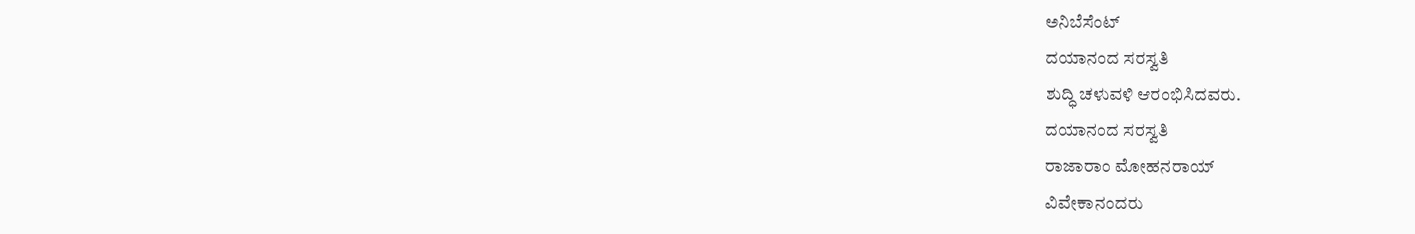ಅನಿಬೆಸೆಂಟ್
ದಯಾನಂದ ಸರಸ್ವತಿ
ಶುದ್ಧಿ ಚಳುವಳಿ ಆರಂಭಿಸಿದವರು.
ದಯಾನಂದ ಸರಸ್ವತಿ
ರಾಜಾರಾಂ ಮೋಹನರಾಯ್
ವಿವೇಕಾನಂದರು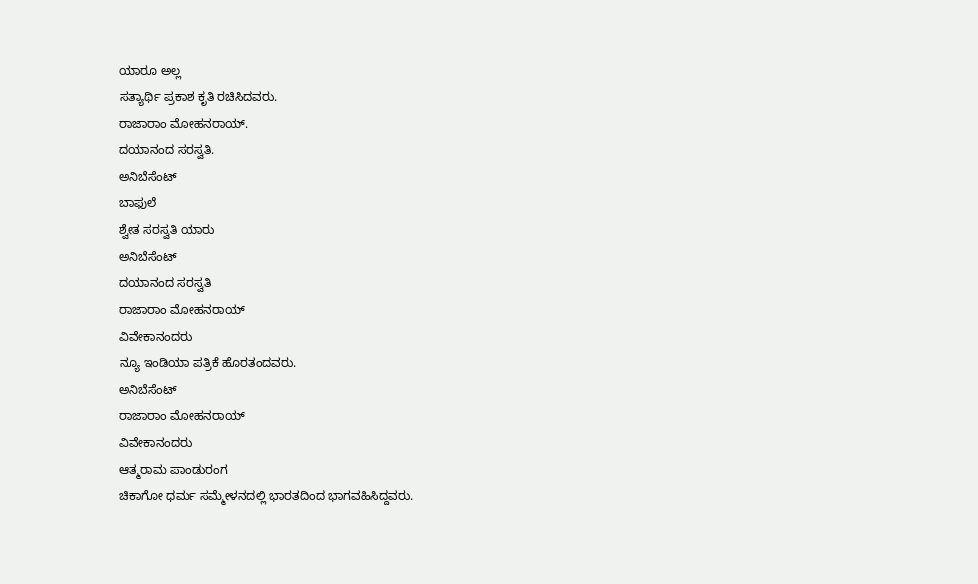ಯಾರೂ ಅಲ್ಲ
ಸತ್ಯಾರ್ಥಿ ಪ್ರಕಾಶ ಕೃತಿ ರಚಿಸಿದವರು.
ರಾಜಾರಾಂ ಮೋಹನರಾಯ್.
ದಯಾನಂದ ಸರಸ್ವತಿ.
ಅನಿಬೆಸೆಂಟ್
ಬಾಫುಲೆ
ಶ್ವೇತ ಸರಸ್ವತಿ ಯಾರು
ಅನಿಬೆಸೆಂಟ್
ದಯಾನಂದ ಸರಸ್ವತಿ
ರಾಜಾರಾಂ ಮೋಹನರಾಯ್
ವಿವೇಕಾನಂದರು
ನ್ಯೂ ಇಂಡಿಯಾ ಪತ್ರಿಕೆ ಹೊರತಂದವರು.
ಅನಿಬೆಸೆಂಟ್
ರಾಜಾರಾಂ ಮೋಹನರಾಯ್
ವಿವೇಕಾನಂದರು
ಆತ್ಮರಾಮ ಪಾಂಡುರಂಗ
ಚಿಕಾಗೋ ಧರ್ಮ ಸಮ್ಮೇಳನದಲ್ಲಿ ಭಾರತದಿಂದ ಭಾಗವಹಿಸಿದ್ದವರು.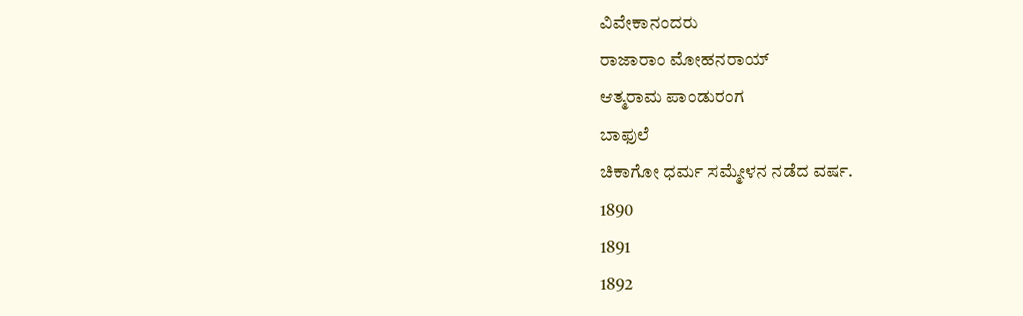ವಿವೇಕಾನಂದರು
ರಾಜಾರಾಂ ಮೋಹನರಾಯ್
ಆತ್ಮರಾಮ ಪಾಂಡುರಂಗ
ಬಾಫುಲೆ
ಚಿಕಾಗೋ ಧರ್ಮ ಸಮ್ಮೇಳನ ನಡೆದ ವರ್ಷ.
1890
1891
1892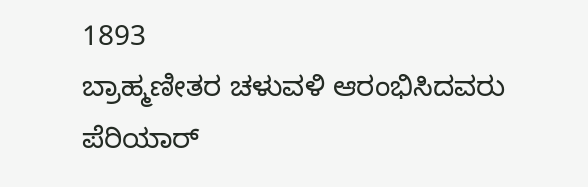1893
ಬ್ರಾಹ್ಮಣೀತರ ಚಳುವಳಿ ಆರಂಭಿಸಿದವರು
ಪೆರಿಯಾರ್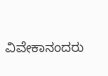ವಿವೇಕಾನಂದರು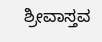ಶ್ರೀವಾಸ್ತವ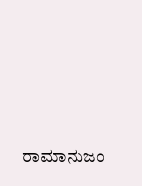ರಾಮಾನುಜಂ